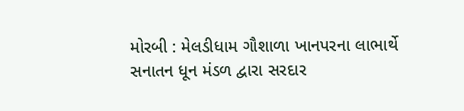મોરબી : મેલડીધામ ગૌશાળા ખાનપરના લાભાર્થે સનાતન ધૂન મંડળ દ્વારા સરદાર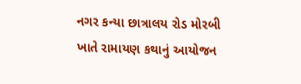નગર કન્યા છાત્રાલય રોડ મોરબી ખાતે રામાયણ કથાનું આયોજન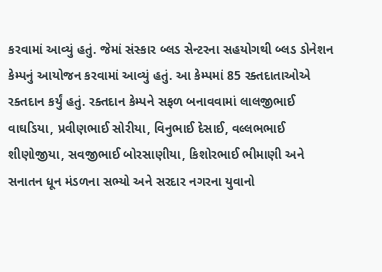કરવામાં આવ્યું હતું. જેમાં સંસ્કાર બ્લડ સેન્ટરના સહયોગથી બ્લડ ડોનેશન કેમ્પનું આયોજન કરવામાં આવ્યું હતું. આ કેમ્પમાં 85 રક્તદાતાઓએ રક્તદાન કર્યું હતું. રક્તદાન કેમ્પને સફળ બનાવવામાં લાલજીભાઈ વાઘડિયા, પ્રવીણભાઈ સોરીયા, વિનુભાઈ દેસાઈ, વલ્લભભાઈ શીણોજીયા, સવજીભાઈ બોરસાણીયા, કિશોરભાઈ ભીમાણી અને સનાતન ધૂન મંડળના સભ્યો અને સરદાર નગરના યુવાનો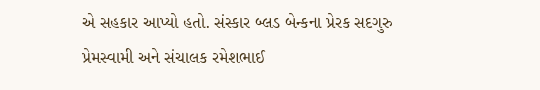એ સહકાર આપ્યો હતો. સંસ્કાર બ્લડ બેન્કના પ્રેરક સદગુરુ પ્રેમસ્વામી અને સંચાલક રમેશભાઈ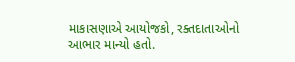માકાસણાએ આયોજકો, રક્તદાતાઓનો આભાર માન્યો હતો.